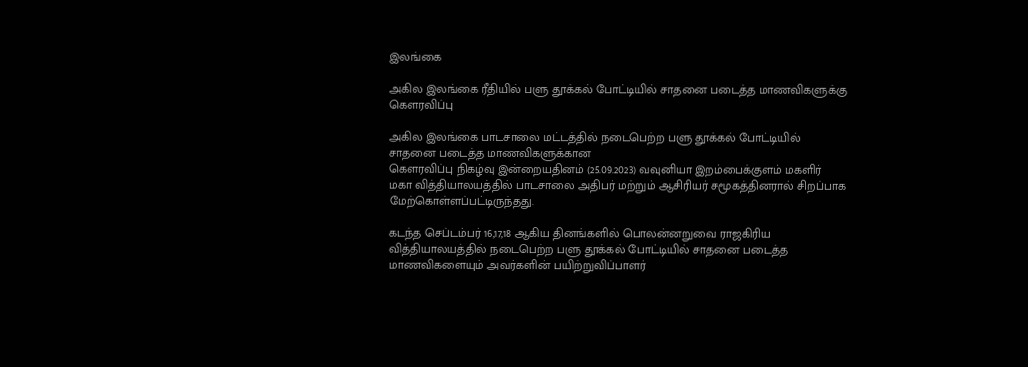இலங்கை

அகில இலங்கை ரீதியில் பளு தூக்கல் போட்டியில் சாதனை படைத்த மாணவிகளுக்கு கௌரவிப்பு

அகில இலங்கை பாடசாலை மட்டத்தில் நடைபெற்ற பளு தூக்கல் போட்டியில் சாதனை படைத்த மாணவிகளுக்கான
கௌரவிப்பு நிகழ்வு இன்றையதினம் (25.09.2023) வவுனியா இறம்பைக்குளம் மகளிர் மகா வித்தியாலயத்தில் பாடசாலை அதிபர் மற்றும் ஆசிரியர் சமூகத்தினரால் சிறப்பாக மேற்கொள்ளப்பட்டிருந்தது.

கடந்த செப்டம்பர் 16,17,18 ஆகிய தினங்களில் பொலன்னறுவை ராஜகிரிய வித்தியாலயத்தில் நடைபெற்ற பளு தூக்கல் போட்டியில் சாதனை படைத்த மாணவிகளையும் அவர்களின் பயிற்றுவிப்பாளர்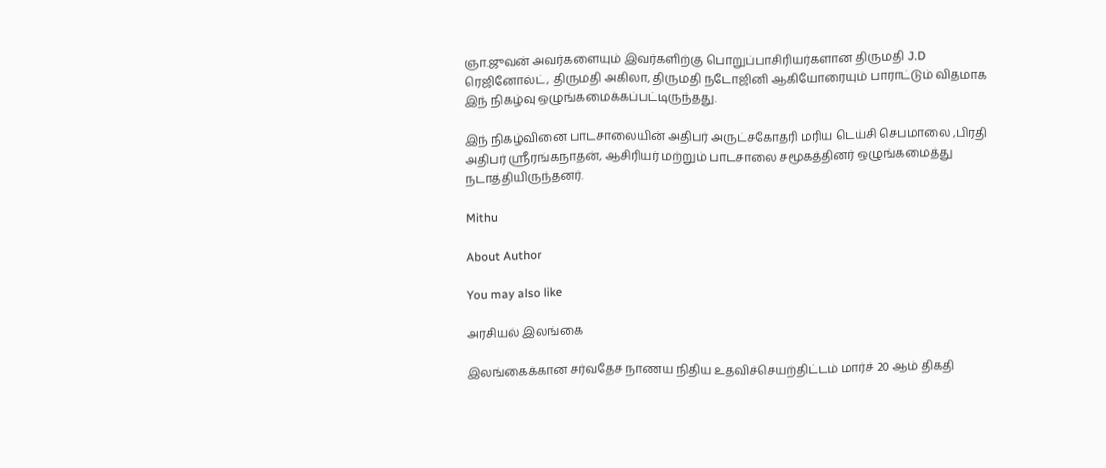ஞா.ஜுவன் அவர்களையும் இவர்களிற்கு பொறுப்பாசிரியர்களான திருமதி J.D ரெஜினோல்ட், திருமதி அகிலா, திருமதி நடோஜினி ஆகியோரையும் பாராட்டும் விதமாக இந் நிகழ்வு ஒழுங்கமைக்கப்பட்டிருந்தது.

இந் நிகழ்வினை பாடசாலையின் அதிபர் அருட்சகோதரி மரிய டெய்சி செபமாலை ,பிரதி அதிபர் ஸ்ரீரங்கநாதன், ஆசிரியர் மற்றும் பாடசாலை சமூகத்தினர் ஒழுங்கமைத்து நடாத்தியிருந்தனர்.

Mithu

About Author

You may also like

அரசியல் இலங்கை

இலங்கைக்கான சர்வதேச நாணய நிதிய உதவிச்செயற்திட்டம் மார்ச் 20 ஆம் திகதி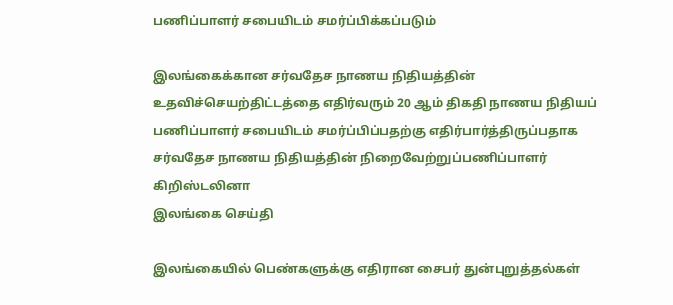பணிப்பாளர் சபையிடம் சமர்ப்பிக்கப்படும்

இலங்கைக்கான சர்வதேச நாணய நிதியத்தின் உதவிச்செயற்திட்டத்தை எதிர்வரும் 20 ஆம் திகதி நாணய நிதியப் பணிப்பாளர் சபையிடம் சமர்ப்பிப்பதற்கு எதிர்பார்த்திருப்பதாக சர்வதேச நாணய நிதியத்தின் நிறைவேற்றுப்பணிப்பாளர் கிறிஸ்டலினா
இலங்கை செய்தி

இலங்கையில் பெண்களுக்கு எதிரான சைபர் துன்புறுத்தல்கள்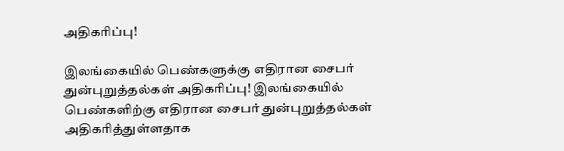அதிகரிப்பு!

இலங்கையில் பெண்களுக்கு எதிரான சைபர் துன்புறுத்தல்கள் அதிகரிப்பு! இலங்கையில் பெண்களிற்கு எதிரான சைபர் துன்புறுத்தல்கள் அதிகரித்துள்ளதாக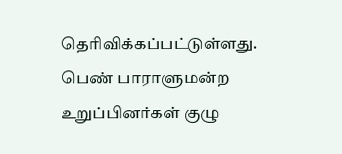தெரிவிக்கப்பட்டுள்ளது. பெண் பாராளுமன்ற உறுப்பினர்கள் குழு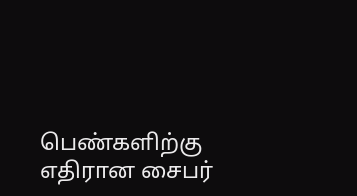பெண்களிற்கு எதிரான சைபர்